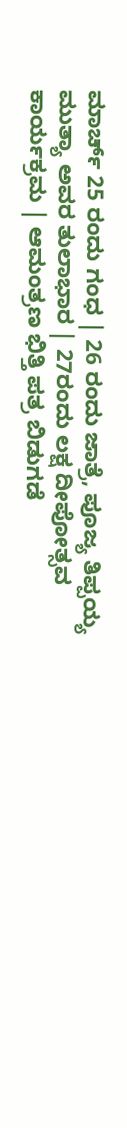ಮಾರ್ಚ್ 25 ರಂದು ಗಂಧ | 26 ರಂದು ಜಾತ್ರೆ, ಪೂಜ್ಯ ತಿಪ್ಪಯ್ಯ ಮುತ್ಯಾ ಅವರ ತುಲಾಭಾರ | 27ರಂದು ಲಕ್ಷ ದೀಪೋತ್ಸವ ಕಾರ್ಯಕ್ರಮ | ಆಮಂತ್ರಣ ಭಿತ್ತಿ ಪತ್ರ ಬಿಡುಗಡೆ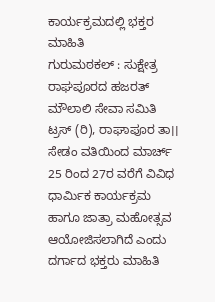ಕಾರ್ಯಕ್ರಮದಲ್ಲಿ ಭಕ್ತರ ಮಾಹಿತಿ
ಗುರುಮಠಕಲ್ : ಸುಕ್ಷೇತ್ರ ರಾಘಪೂರದ ಹಜರತ್ ಮೌಲಾಲಿ ಸೇವಾ ಸಮಿತಿ ಟ್ರಸ್ (ರಿ), ರಾಘಾಪೂರ ತಾ।। ಸೇಡಂ ವತಿಯಿಂದ ಮಾರ್ಚ್ 25 ರಿಂದ 27ರ ವರೆಗೆ ವಿವಿಧ ಧಾರ್ಮಿಕ ಕಾರ್ಯಕ್ರಮ ಹಾಗೂ ಜಾತ್ರಾ ಮಹೋತ್ಸವ ಆಯೋಜಿಸಲಾಗಿದೆ ಎಂದು ದರ್ಗಾದ ಭಕ್ತರು ಮಾಹಿತಿ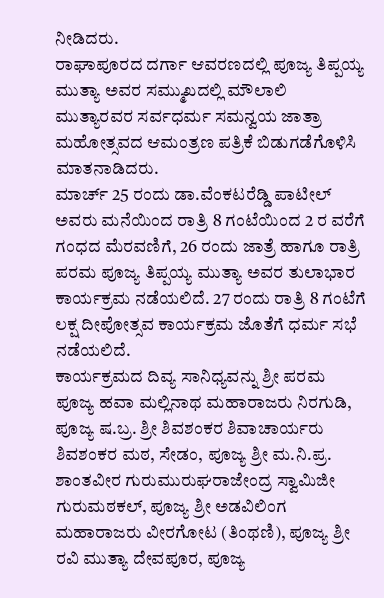ನೀಡಿದರು.
ರಾಘಾಪೂರದ ದರ್ಗಾ ಆವರಣದಲ್ಲಿ ಪೂಜ್ಯ ತಿಪ್ಪಯ್ಯ ಮುತ್ಯಾ ಅವರ ಸಮ್ಮುಖದಲ್ಲಿ ಮೌಲಾಲಿ ಮುತ್ಯಾರವರ ಸರ್ವಧರ್ಮ ಸಮನ್ವಯ ಜಾತ್ರಾ ಮಹೋತ್ಸವದ ಆಮಂತ್ರಣ ಪತ್ರಿಕೆ ಬಿಡುಗಡೆಗೊಳಿಸಿ ಮಾತನಾಡಿದರು.
ಮಾರ್ಚ್ 25 ರಂದು ಡಾ.ವೆಂಕಟರೆಡ್ಡಿ ಪಾಟೀಲ್ ಅವರು ಮನೆಯಿಂದ ರಾತ್ರಿ 8 ಗಂಟೆಯಿಂದ 2 ರ ವರೆಗೆ ಗಂಧದ ಮೆರವಣಿಗೆ, 26 ರಂದು ಜಾತ್ರೆ ಹಾಗೂ ರಾತ್ರಿ ಪರಮ ಪೂಜ್ಯ ತಿಪ್ಪಯ್ಯ ಮುತ್ಯಾ ಅವರ ತುಲಾಭಾರ ಕಾರ್ಯಕ್ರಮ ನಡೆಯಲಿದೆ. 27 ರಂದು ರಾತ್ರಿ 8 ಗಂಟೆಗೆ ಲಕ್ಷ ದೀಪೋತ್ಸವ ಕಾರ್ಯಕ್ರಮ ಜೊತೆಗೆ ಧರ್ಮ ಸಭೆ ನಡೆಯಲಿದೆ.
ಕಾರ್ಯಕ್ರಮದ ದಿವ್ಯ ಸಾನಿಧ್ಯವನ್ನು ಶ್ರೀ ಪರಮ ಪೂಜ್ಯ ಹವಾ ಮಲ್ಲಿನಾಥ ಮಹಾರಾಜರು ನಿರಗುಡಿ, ಪೂಜ್ಯ ಷ.ಬ್ರ. ಶ್ರೀ ಶಿವಶಂಕರ ಶಿವಾಚಾರ್ಯರು ಶಿವಶಂಕರ ಮಠ, ಸೇಡಂ, ಪೂಜ್ಯ ಶ್ರೀ ಮ.ನಿ.ಪ್ರ. ಶಾಂತವೀರ ಗುರುಮುರುಘರಾಜೇಂದ್ರ ಸ್ವಾಮಿಜೀ ಗುರುಮಠಕಲ್, ಪೂಜ್ಯ ಶ್ರೀ ಅಡವಿಲಿಂಗ ಮಹಾರಾಜರು ವೀರಗೋಟ (ತಿಂಥಣಿ), ಪೂಜ್ಯ ಶ್ರೀ ರವಿ ಮುತ್ಯಾ ದೇವಪೂರ, ಪೂಜ್ಯ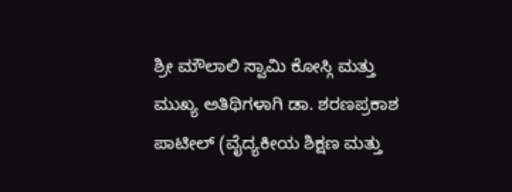ಶ್ರೀ ಮೌಲಾಲಿ ಸ್ವಾಮಿ ಕೋಸ್ಗಿ ಮತ್ತು ಮುಖ್ಯ ಅತಿಥಿಗಳಾಗಿ ಡಾ. ಶರಣಪ್ರಕಾಶ ಪಾಟೀಲ್ (ವೈದ್ಯಕೀಯ ಶಿಕ್ಷಣ ಮತ್ತು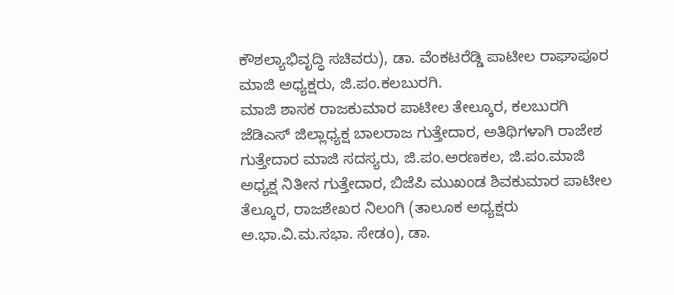ಕೌಶಲ್ಯಾಭಿವೃದ್ಧಿ ಸಚಿವರು), ಡಾ. ವೆಂಕಟರೆಡ್ಡಿ ಪಾಟೀಲ ರಾಘಾಪೂರ ಮಾಜಿ ಅಧ್ಯಕ್ಷರು, ಜಿ.ಪಂ.ಕಲಬುರಗಿ.
ಮಾಜಿ ಶಾಸಕ ರಾಜಕುಮಾರ ಪಾಟೀಲ ತೇಲ್ಕೂರ, ಕಲಬುರಗಿ ಜೆಡಿಎಸ್ ಜಿಲ್ಲಾಧ್ಯಕ್ಷ ಬಾಲರಾಜ ಗುತ್ತೇದಾರ, ಅತಿಥಿಗಳಾಗಿ ರಾಜೇಶ ಗುತ್ತೇದಾರ ಮಾಜಿ ಸದಸ್ಯರು, ಜಿ.ಪಂ.ಅರಣಕಲ, ಜಿ.ಪಂ.ಮಾಜಿ ಅಧ್ಯಕ್ಷ ನಿತೀನ ಗುತ್ತೇದಾರ, ಬಿಜೆಪಿ ಮುಖಂಡ ಶಿವಕುಮಾರ ಪಾಟೀಲ ತೆಲ್ಕೂರ, ರಾಜಶೇಖರ ನಿಲಂಗಿ (ತಾಲೂಕ ಅಧ್ಯಕ್ಷರು ಅ.ಭಾ.ವಿ.ಮ.ಸಭಾ. ಸೇಡಂ), ಡಾ.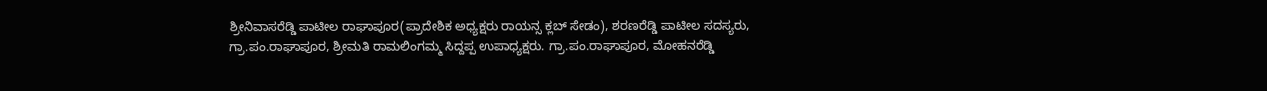ಶ್ರೀನಿವಾಸರೆಡ್ಡಿ ಪಾಟೀಲ ರಾಘಾಪೂರ(ಪ್ರಾದೇಶಿಕ ಅಧ್ಯಕ್ಷರು ರಾಯನ್ಸ ಕ್ಲಬ್ ಸೇಡಂ), ಶರಣರೆಡ್ಡಿ ಪಾಟೀಲ ಸದಸ್ಯರು, ಗ್ರಾ.ಪಂ.ರಾಘಾಪೂರ, ಶ್ರೀಮತಿ ರಾಮಲಿಂಗಮ್ಮ ಸಿದ್ದಪ್ಪ ಉಪಾಧ್ಯಕ್ಷರು. ಗ್ರಾ.ಪಂ.ರಾಘಾಪೂರ, ಮೋಹನರೆಡ್ಡಿ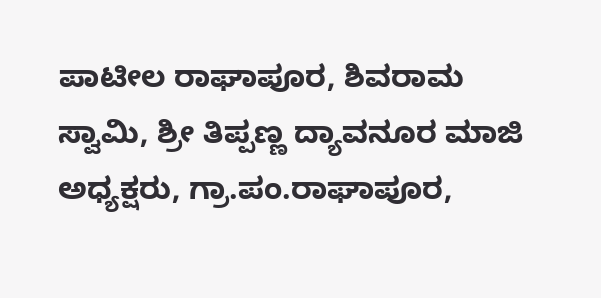ಪಾಟೀಲ ರಾಘಾಪೂರ, ಶಿವರಾಮ ಸ್ವಾಮಿ, ಶ್ರೀ ತಿಪ್ಪಣ್ಣ ದ್ಯಾವನೂರ ಮಾಜಿ ಅಧ್ಯಕ್ಷರು, ಗ್ರಾ.ಪಂ.ರಾಘಾಪೂರ,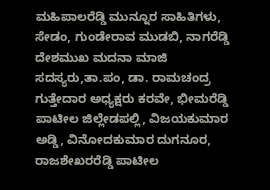ಮಹಿಪಾಲರೆಡ್ಡಿ ಮುನ್ನೂರ ಸಾಹಿತಿಗಳು, ಸೇಡಂ, ಗುಂಡೇರಾವ ಮುಡಬಿ, ನಾಗರೆಡ್ಡಿ ದೇಶಮುಖ ಮದನಾ ಮಾಜಿ ಸದಸ್ಯರು,ತಾ.ಪಂ, ಡಾ. ರಾಮಚಂದ್ರ ಗುತ್ತೇದಾರ ಅಧ್ಯಕ್ಷರು ಕರವೇ, ಭೀಮರೆಡ್ಡಿ ಪಾಟೀಲ ಜಿಲ್ಲೇಡಪಲ್ಲಿ, ವಿಜಯಕುಮಾರ ಅಡ್ಡಿ, ವಿನೋದಕುಮಾರ ದುಗನೂರ, ರಾಜಶೇಖರರೆಡ್ಡಿ ಪಾಟೀಲ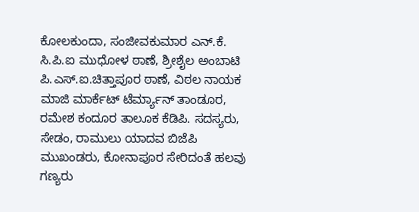ಕೋಲಕುಂದಾ, ಸಂಜೀವಕುಮಾರ ಎನ್.ಕೆ. ಸಿ.ಪಿ.ಐ ಮುಧೋಳ ಠಾಣೆ, ಶ್ರೀಶೈಲ ಅಂಬಾಟಿ ಪಿ.ಎಸ್.ಐ.ಚಿತ್ತಾಪೂರ ಠಾಣೆ, ವಿಠಲ ನಾಯಕ ಮಾಜಿ ಮಾರ್ಕೆಟ್ ಟೆರ್ಮ್ಯಾನ್ ತಾಂಡೂರ, ರಮೇಶ ಕಂದೂರ ತಾಲೂಕ ಕೆಡಿಪಿ. ಸದಸ್ಯರು, ಸೇಡಂ, ರಾಮುಲು ಯಾದವ ಬಿಜೆಪಿ ಮುಖಂಡರು, ಕೋನಾಪೂರ ಸೇರಿದಂತೆ ಹಲವು ಗಣ್ಯರು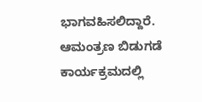ಭಾಗವಹಿಸಲಿದ್ದಾರೆ.
ಆಮಂತ್ರಣ ಬಿಡುಗಡೆ ಕಾರ್ಯಕ್ರಮದಲ್ಲಿ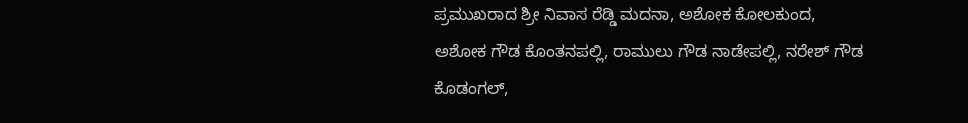ಪ್ರಮುಖರಾದ ಶ್ರೀ ನಿವಾಸ ರೆಡ್ಡಿ ಮದನಾ, ಅಶೋಕ ಕೋಲಕುಂದ, ಅಶೋಕ ಗೌಡ ಕೊಂತನಪಲ್ಲಿ, ರಾಮುಲು ಗೌಡ ನಾಡೇಪಲ್ಲಿ, ನರೇಶ್ ಗೌಡ ಕೊಡಂಗಲ್,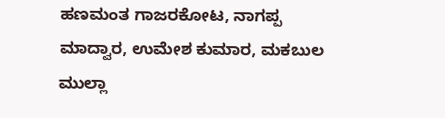ಹಣಮಂತ ಗಾಜರಕೋಟ, ನಾಗಪ್ಪ ಮಾದ್ವಾರ, ಉಮೇಶ ಕುಮಾರ, ಮಕಬುಲ ಮುಲ್ಲಾ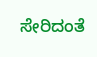ಸೇರಿದಂತೆ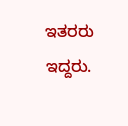ಇತರರು ಇದ್ದರು.